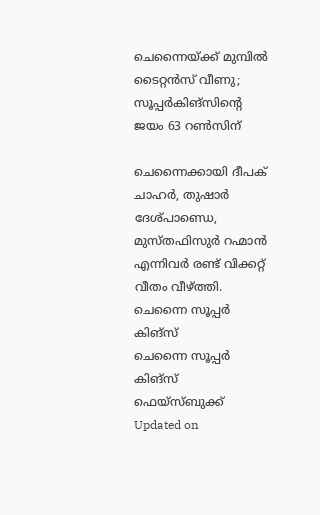ചെന്നൈയ്ക്ക് മുമ്പില്‍ ടൈറ്റന്‍സ് വീണു; സൂപ്പര്‍കിങ്‌സിന്റെ ജയം 63 റണ്‍സിന്

ചെന്നൈക്കായി ദീപക് ചാഹര്‍, തുഷാര്‍ ദേശ്പാണ്ഡെ, മുസ്തഫിസുര്‍ റഹ്മാന്‍ എന്നിവര്‍ രണ്ട് വിക്കറ്റ് വീതം വീഴ്ത്തി.
ചെന്നൈ സൂപ്പര്‍ കിങ്‌സ്
ചെന്നൈ സൂപ്പര്‍ കിങ്‌സ് ഫെയ്‌സ്ബുക്ക്
Updated on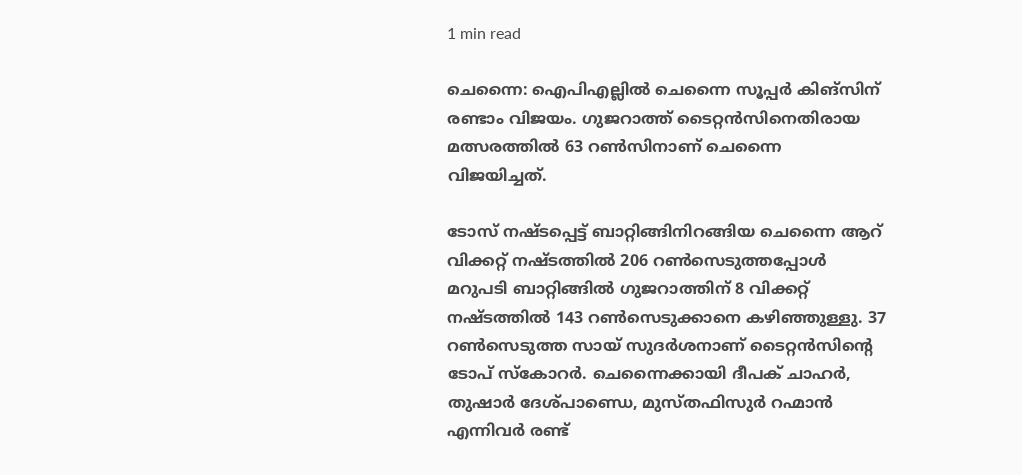1 min read

ചെന്നൈ: ഐപിഎല്ലില്‍ ചെന്നൈ സൂപ്പര്‍ കിങ്സിന് രണ്ടാം വിജയം. ഗുജറാത്ത് ടൈറ്റന്‍സിനെതിരായ മത്സരത്തില്‍ 63 റണ്‍സിനാണ് ചെന്നൈ വിജയിച്ചത്.

ടോസ് നഷ്ടപ്പെട്ട് ബാറ്റിങ്ങിനിറങ്ങിയ ചെന്നൈ ആറ് വിക്കറ്റ് നഷ്ടത്തില്‍ 206 റണ്‍സെടുത്തപ്പോള്‍ മറുപടി ബാറ്റിങ്ങില്‍ ഗുജറാത്തിന് 8 വിക്കറ്റ് നഷ്ടത്തില്‍ 143 റണ്‍സെടുക്കാനെ കഴിഞ്ഞുള്ളു. 37 റണ്‍സെടുത്ത സായ് സുദര്‍ശനാണ് ടൈറ്റന്‍സിന്റെ ടോപ് സ്‌കോറര്‍. ചെന്നൈക്കായി ദീപക് ചാഹര്‍, തുഷാര്‍ ദേശ്പാണ്ഡെ, മുസ്തഫിസുര്‍ റഹ്മാന്‍ എന്നിവര്‍ രണ്ട്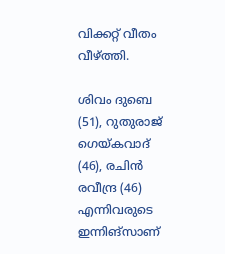വിക്കറ്റ് വീതം വീഴ്ത്തി.

ശിവം ദുബെ (51), റുതുരാജ് ഗെയ്കവാദ് (46), രചിന്‍ രവീന്ദ്ര (46) എന്നിവരുടെ ഇന്നിങ്സാണ്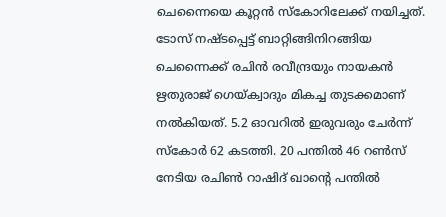ചെന്നൈയെ കൂറ്റന്‍ സ്‌കോറിലേക്ക് നയിച്ചത്. ടോസ് നഷ്ടപ്പെട്ട് ബാറ്റിങ്ങിനിറങ്ങിയ ചെന്നൈക്ക് രചിന്‍ രവീന്ദ്രയും നായകന്‍ ഋതുരാജ് ഗെയ്ക്വാദും മികച്ച തുടക്കമാണ് നല്‍കിയത്. 5.2 ഓവറില്‍ ഇരുവരും ചേര്‍ന്ന് സ്‌കോര്‍ 62 കടത്തി. 20 പന്തില്‍ 46 റണ്‍സ് നേടിയ രചിണ്‍ റാഷിദ് ഖാന്റെ പന്തില്‍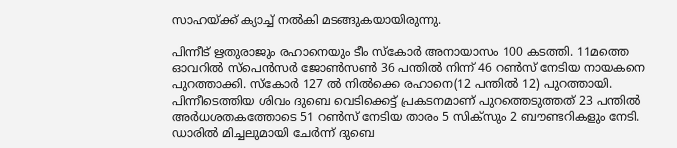സാഹയ്ക്ക് ക്യാച്ച് നല്‍കി മടങ്ങുകയായിരുന്നു.

പിന്നീട് ഋതുരാജും രഹാനെയും ടീം സ്‌കോര്‍ അനായാസം 100 കടത്തി. 11മത്തെ ഓവറില്‍ സ്പെന്‍സര്‍ ജോണ്‍സണ്‍ 36 പന്തില്‍ നിന്ന് 46 റണ്‍സ് നേടിയ നായകനെ പുറത്താക്കി. സ്‌കോര്‍ 127 ല്‍ നില്‍ക്കെ രഹാനെ(12 പന്തില്‍ 12) പുറത്തായി. പിന്നീടെത്തിയ ശിവം ദുബെ വെടിക്കെട്ട് പ്രകടനമാണ് പുറത്തെടുത്തത് 23 പന്തില്‍ അര്‍ധശതകത്തോടെ 51 റണ്‍സ് നേടിയ താരം 5 സിക്സും 2 ബൗണ്ടറികളും നേടി. ഡാരില്‍ മിച്ചലുമായി ചേര്‍ന്ന് ദുബെ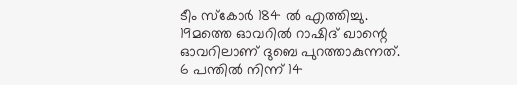ടീം സ്‌കോര്‍ 184 ല്‍ എത്തിച്ചു. 19മത്തെ ഓവറില്‍ റാഷിദ് ഖാന്റെ ഓവറിലാണ് ദുബെ പുറത്താകുന്നത്. 6 പന്തില്‍ നിന്ന് 14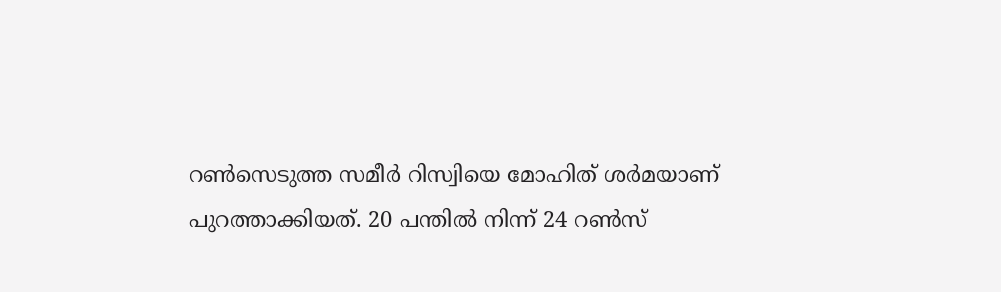റണ്‍സെടുത്ത സമീര്‍ റിസ്വിയെ മോഹിത് ശര്‍മയാണ് പുറത്താക്കിയത്. 20 പന്തില്‍ നിന്ന് 24 റണ്‍സ്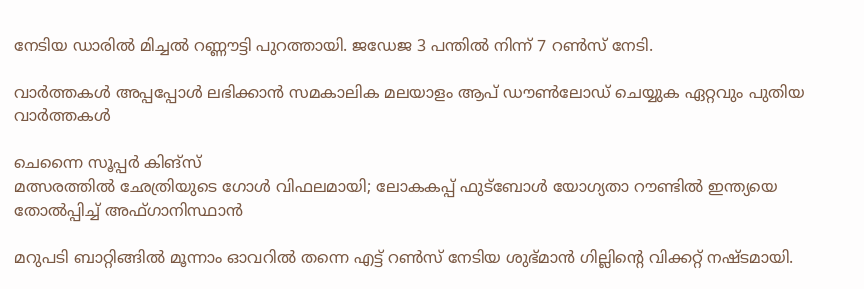നേടിയ ഡാരില്‍ മിച്ചല്‍ റണ്ണൗട്ടി പുറത്തായി. ജഡേജ 3 പന്തില്‍ നിന്ന് 7 റണ്‍സ് നേടി.

വാര്‍ത്തകള്‍ അപ്പപ്പോള്‍ ലഭിക്കാന്‍ സമകാലിക മലയാളം ആപ് ഡൗണ്‍ലോഡ് ചെയ്യുക ഏറ്റവും പുതിയ വാര്‍ത്തകള്‍

ചെന്നൈ സൂപ്പര്‍ കിങ്‌സ്
മത്സരത്തില്‍ ഛേത്രിയുടെ ഗോള്‍ വിഫലമായി; ലോകകപ്പ് ഫുട്‌ബോള്‍ യോഗ്യതാ റൗണ്ടില്‍ ഇന്ത്യയെ തോല്‍പ്പിച്ച് അഫ്ഗാനിസ്ഥാന്‍

മറുപടി ബാറ്റിങ്ങില്‍ മൂന്നാം ഓവറില്‍ തന്നെ എട്ട് റണ്‍സ് നേടിയ ശുഭ്മാന്‍ ഗില്ലിന്റെ വിക്കറ്റ് നഷ്ടമായി.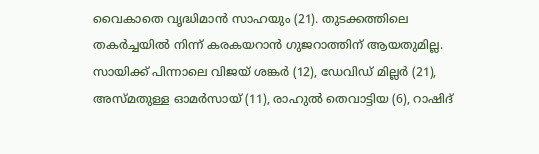വൈകാതെ വൃദ്ധിമാന്‍ സാഹയും (21). തുടക്കത്തിലെ തകര്‍ച്ചയില്‍ നിന്ന് കരകയറാന്‍ ഗുജറാത്തിന് ആയതുമില്ല. സായിക്ക് പിന്നാലെ വിജയ് ശങ്കര്‍ (12), ഡേവിഡ് മില്ലര്‍ (21), അസ്മതുള്ള ഓമര്‍സായ് (11), രാഹുല്‍ തെവാട്ടിയ (6), റാഷിദ്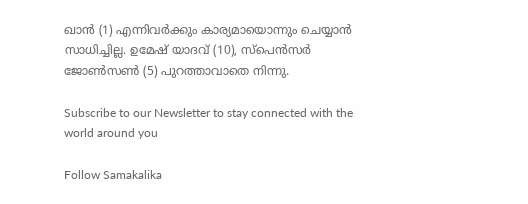ഖാന്‍ (1) എന്നിവര്‍ക്കും കാര്യമായൊന്നും ചെയ്യാന്‍ സാധിച്ചില്ല. ഉമേഷ് യാദവ് (10), സ്‌പെന്‍സര്‍ ജോണ്‍സണ്‍ (5) പുറത്താവാതെ നിന്നു.

Subscribe to our Newsletter to stay connected with the world around you

Follow Samakalika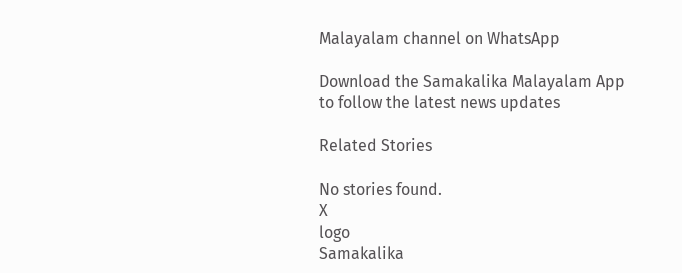Malayalam channel on WhatsApp

Download the Samakalika Malayalam App to follow the latest news updates

Related Stories

No stories found.
X
logo
Samakalika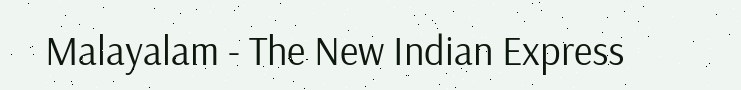Malayalam - The New Indian Express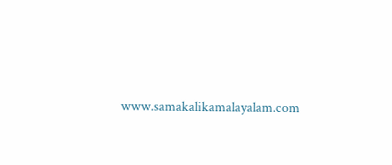www.samakalikamalayalam.com